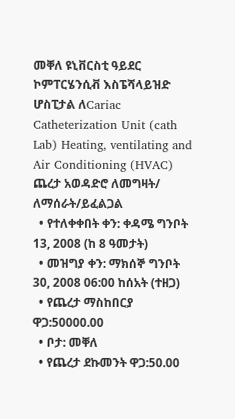መቐለ ዩኒቨርስቲ ዓይደር ኮምፐርሄንሲቭ እስፔሻላይዝድ ሆስፒታል ለCariac Catheterization Unit (cath Lab) Heating, ventilating and Air Conditioning (HVAC) ጨረታ አወዳድሮ ለመግዛት/ ለማሰራት/ይፈልጋል
  • የተለቀቀበት ቀን: ቀዳሜ ግንቦት 13, 2008 (ከ 8 ዓመታት)
  • መዝግያ ቀን: ማክሰኞ ግንቦት 30, 2008 06:00 ከሰአት (ተዘጋ)
  • የጨረታ ማስከበርያ ዋጋ:50000.00
  • ቦታ: መቐለ
  • የጨረታ ደኩመንት ዋጋ:50.00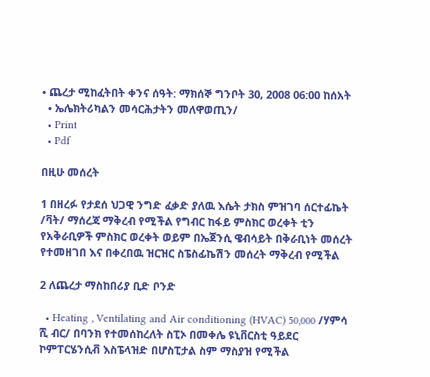• ጨረታ ሚከፈትበት ቀንና ሰዓት: ማክሰኞ ግንቦት 30, 2008 06:00 ከሰአት
  • ኤሌክትሪካልን መሳርሕታትን መለዋወጢን/
  • Print
  • Pdf

በዚሁ መሰረት

1 በዘረፉ የታደሰ ህጋዊ ንግድ ፈቃድ ያለዉ እሴት ታክስ ምዝገባ ሰርተፊኬት /ቫት/ ማሰረጃ ማቅረብ የሚችል የግብር ከፋይ ምስክር ወረቀት ቲን የአቅራቢዎች ምስክር ወረቀት ወይም በኤጀንሲ ዌብሳይት በቅራቢነት መሰረት የተመዘገበ እና በቀረበዉ ዝርዝር ስፔስፊኬሽን መሰረት ማቅረብ የሚችል

2 ለጨረታ ማስከበሪያ ቢድ ቦንድ

  • Heating , Ventilating and Air conditioning (HVAC) 50,000 /ሃምሳ ሺ ብር/ በባንክ የተመሰከረለት ስፒኦ በመቀሌ ዩኒቨርስቲ ዓይደር ኮምፐርሄንሲቭ እስፔላዝድ በሆስፒታል ስም ማስያዝ የሚችል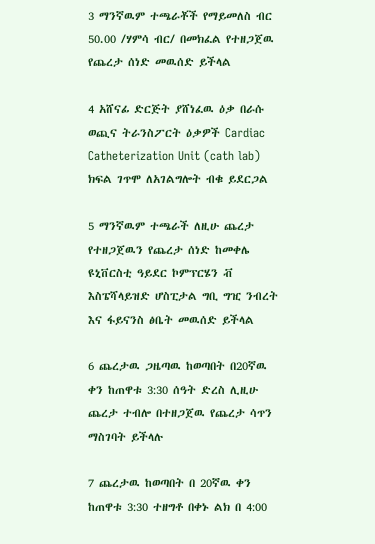3 ማንኛዉም ተጫራቾች የማይመለስ ብር 50.00 /ሃምሳ ብር/ በመክፈል የተዘጋጀዉ የጨረታ ሰነድ መዉሰድ ይችላል

4 አሸናፊ ድርጅት ያሸነፈዉ ዕቃ በራሱ ወጪና ትራንስፖርት ዕቃዎች Cardiac Catheterization Unit (cath lab) ክፍል ገጥሞ ለአገልግሎት ብቁ ይደርጋል

5 ማንኛዉም ተጫራች ለዚሁ ጨረታ የተዘጋጀዉን የጨረታ ሰነድ ከመቀሌ ዩኒቨርስቲ ዓይደር ኮምፕርሄን ቭ እስፔሻላይዝድ ሆስፒታል ግቢ ግዢ ንብረት እና ፋይናንስ ፅቤት መዉሰድ ይችላል

6 ጨረታዉ ጋዜጣዉ ከወጣበት በ20ኛዉ ቀን ከጠዋቱ 3:30 ሰዓት ድረስ ሊዚሁ ጨረታ ተብሎ በተዘጋጀዉ የጨረታ ሳጥን ማስገባት ይችላሉ

7 ጨረታዉ ከወጣበት በ 20ኛዉ ቀን ከጠዋቱ 3:30 ተዘግቶ በቀኑ ልክ በ 4:00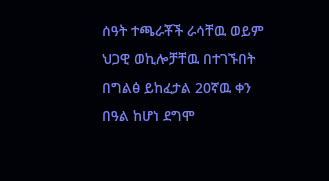ሰዓት ተጫራቾች ራሳቸዉ ወይም ህጋዊ ወኪሎቻቸዉ በተገኙበት በግልፅ ይከፈታል 20ኛዉ ቀን በዓል ከሆነ ደግሞ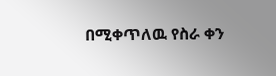በሚቀጥለዉ የስራ ቀን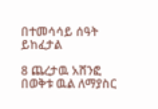በተመሳሳይ ሰዓት ይከፈታል

8 ጨረታዉ አሸንፎ በወቅቱ ዉል ለማያስር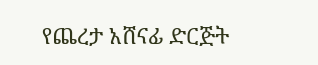የጨረታ አሸናፊ ድርጅት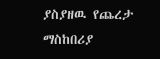ያስያዘዉ የጨረታ ማስከበሪያ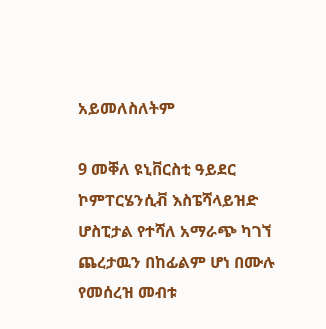አይመለስለትም

9 መቐለ ዩኒቨርስቲ ዓይደር ኮምፐርሄንሲቭ እስፔሻላይዝድ ሆስፒታል የተሻለ አማራጭ ካገኘ ጨረታዉን በከፊልም ሆነ በሙሉ የመሰረዝ መብቱ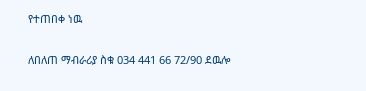የተጠበቀ ነዉ

ለበለጠ ማብራሪያ ስቁ 034 441 66 72/90 ደዉሎ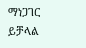ማነጋገር ይቻላል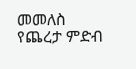መመለስ
የጨረታ ምድብ